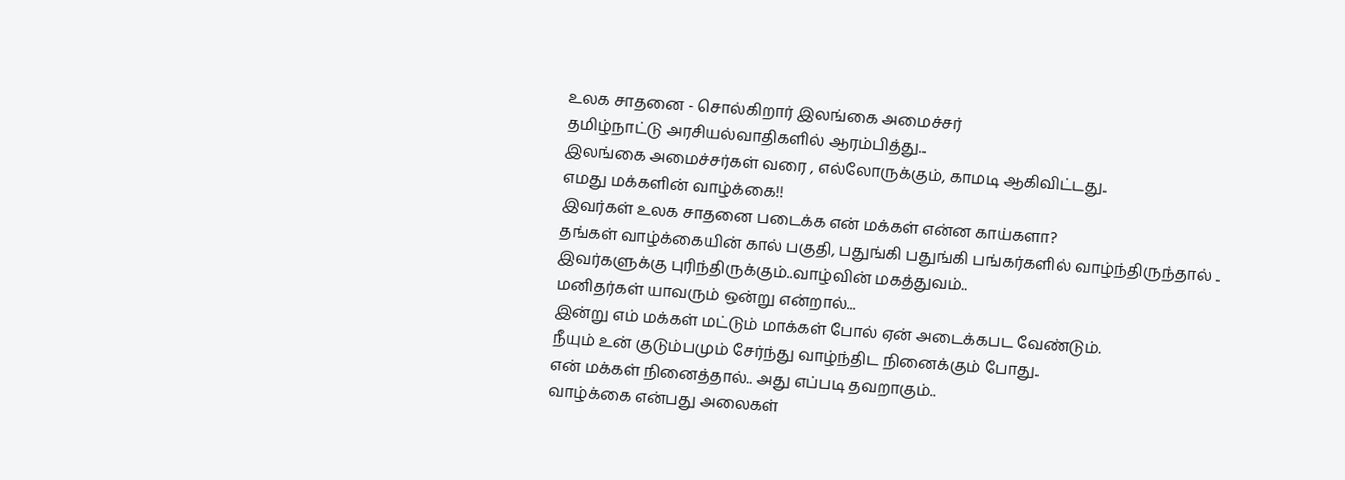உலக சாதனை - சொல்கிறார் இலங்கை அமைச்சர்
தமிழ்நாட்டு அரசியல்வாதிகளில் ஆரம்பித்து...
இலங்கை அமைச்சர்கள் வரை , எல்லோருக்கும், காமடி ஆகிவிட்டது..
எமது மக்களின் வாழ்க்கை!!
இவர்கள் உலக சாதனை படைக்க என் மக்கள் என்ன காய்களா?
தங்கள் வாழ்க்கையின் கால் பகுதி, பதுங்கி பதுங்கி பங்கர்களில் வாழ்ந்திருந்தால் ..
இவர்களுக்கு புரிந்திருக்கும்..வாழ்வின் மகத்துவம்..
மனிதர்கள் யாவரும் ஒன்று என்றால்...
இன்று எம் மக்கள் மட்டும் மாக்கள் போல் ஏன் அடைக்கபட வேண்டும்.
நீயும் உன் குடும்பமும் சேர்ந்து வாழ்ந்திட நினைக்கும் போது..
என் மக்கள் நினைத்தால்.. அது எப்படி தவறாகும்..
வாழ்க்கை என்பது அலைகள்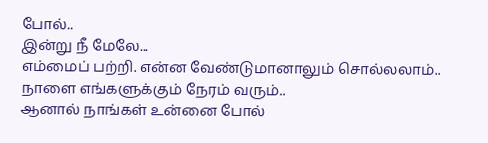போல்..
இன்று நீ மேலே...
எம்மைப் பற்றி. என்ன வேண்டுமானாலும் சொல்லலாம்..
நாளை எங்களுக்கும் நேரம் வரும்..
ஆனால் நாங்கள் உன்னை போல்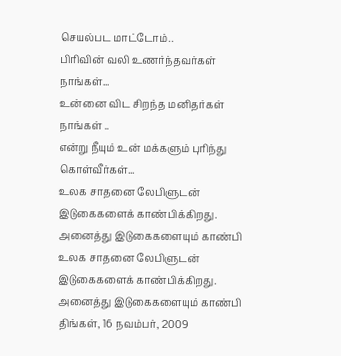செயல்பட மாட்டோம்..
பிரிவின் வலி உணர்ந்தவர்கள் நாங்கள்...
உன்னை விட சிறந்த மனிதர்கள் நாங்கள் ..
என்று நீயும் உன் மக்களும் புரிந்து கொள்வீர்கள்...
உலக சாதனை லேபிளுடன் இடுகைகளைக் காண்பிக்கிறது. அனைத்து இடுகைகளையும் காண்பி
உலக சாதனை லேபிளுடன் இடுகைகளைக் காண்பிக்கிறது. அனைத்து இடுகைகளையும் காண்பி
திங்கள், 16 நவம்பர், 2009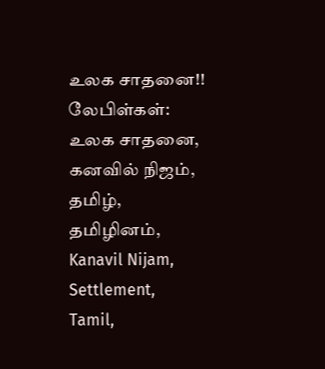உலக சாதனை!!
லேபிள்கள்:
உலக சாதனை,
கனவில் நிஜம்,
தமிழ்,
தமிழினம்,
Kanavil Nijam,
Settlement,
Tamil,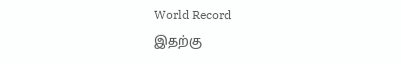World Record
இதற்கு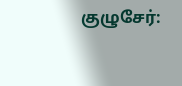குழுசேர்: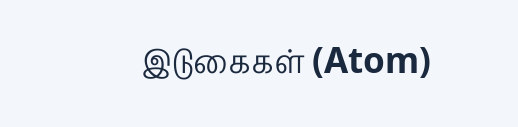இடுகைகள் (Atom)